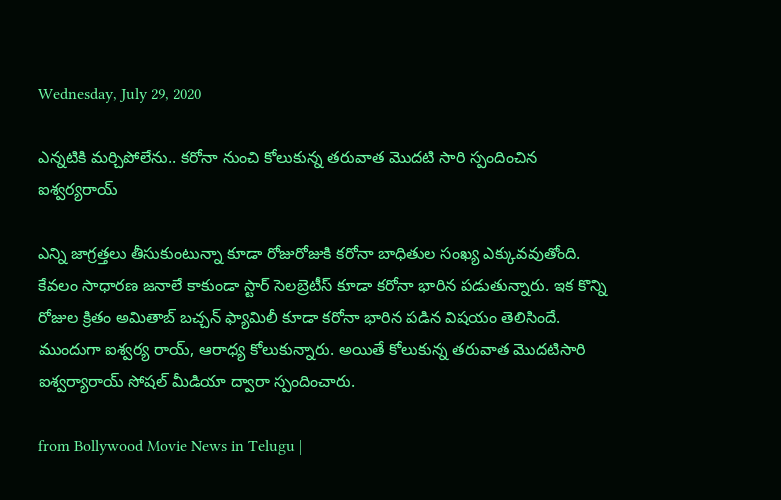Wednesday, July 29, 2020

ఎన్నటికి మర్చిపోలేను.. కరోనా నుంచి కోలుకున్న తరువాత మొదటి సారి స్పందించిన ఐశ్వర్యరాయ్

ఎన్ని జాగ్రత్తలు తీసుకుంటున్నా కూడా రోజురోజుకి కరోనా బాధితుల సంఖ్య ఎక్కువవుతోంది. కేవలం సాధారణ జనాలే కాకుండా స్టార్ సెలబ్రెటీస్ కూడా కరోనా భారిన పడుతున్నారు. ఇక కొన్ని రోజుల క్రితం అమితాబ్ బచ్చన్ ఫ్యామిలీ కూడా కరోనా భారిన పడిన విషయం తెలిసిందే. ముందుగా ఐశ్వర్య రాయ్, ఆరాధ్య కోలుకున్నారు. అయితే కోలుకున్న తరువాత మొదటిసారి ఐశ్వర్యారాయ్ సోషల్ మీడియా ద్వారా స్పందించారు.

from Bollywood Movie News in Telugu |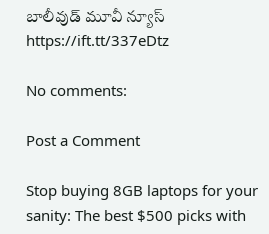బాలీవుడ్ మూవీ న్యూస్ https://ift.tt/337eDtz

No comments:

Post a Comment

Stop buying 8GB laptops for your sanity: The best $500 picks with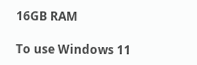16GB RAM

To use Windows 11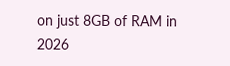on just 8GB of RAM in 2026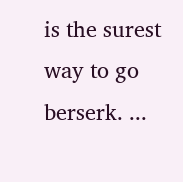is the surest way to go berserk. ...